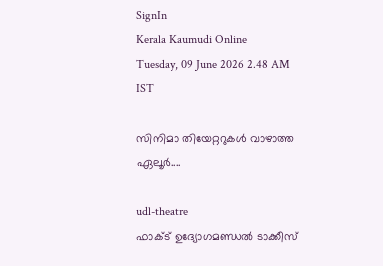SignIn
Kerala Kaumudi Online
Tuesday, 09 June 2026 2.48 AM IST

സിനിമാ തിയേറ്ററുകൾ വാഴാത്ത ഏലൂർ....

udl-theatre
ഫാക്ട് ഉദ്യോഗമണ്ഡൽ ടാക്കീസ്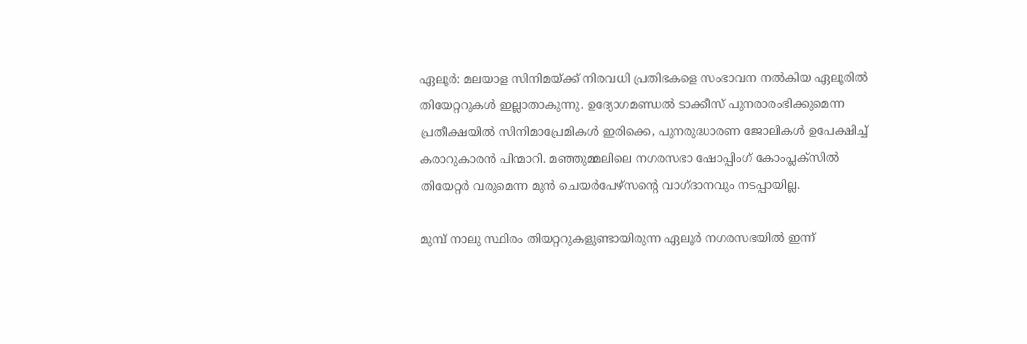ഏലൂർ: മലയാള സിനിമയ്ക്ക് നിരവധി പ്രതിഭകളെ സംഭാവന നൽകിയ ഏലൂരിൽ തിയേറ്ററുകൾ ഇല്ലാതാകുന്നു. ഉദ്യോഗമണ്ഡൽ ടാക്കീസ് പുനരാരംഭിക്കുമെന്ന പ്രതീക്ഷയിൽ സിനിമാപ്രേമികൾ ഇരിക്കെ, പുനരുദ്ധാരണ ജോലികൾ ഉപേക്ഷിച്ച് കരാറുകാരൻ പിന്മാറി. മഞ്ഞുമ്മലിലെ നഗരസഭാ ഷോപ്പിംഗ് കോംപ്ലക്സിൽ തിയേറ്റർ വരുമെന്ന മുൻ ചെയർപേഴ്സന്റെ വാഗ്ദാനവും നടപ്പായില്ല.

മുമ്പ് നാലു സ്ഥിരം തിയറ്ററുകളുണ്ടായിരുന്ന ഏലൂർ നഗരസഭയിൽ ഇന്ന്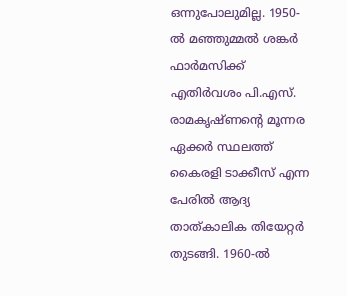ഒന്നുപോലുമില്ല. 1950-ൽ മഞ്ഞുമ്മൽ ശങ്കർ ഫാർമസിക്ക് എതിർവശം പി.എസ്. രാമകൃഷ്ണന്റെ മൂന്നര ഏക്കർ സ്ഥലത്ത് കൈരളി ടാക്കീസ് എന്ന പേരിൽ ആദ്യ താത്കാലിക തിയേറ്റർ തുടങ്ങി. 1960-ൽ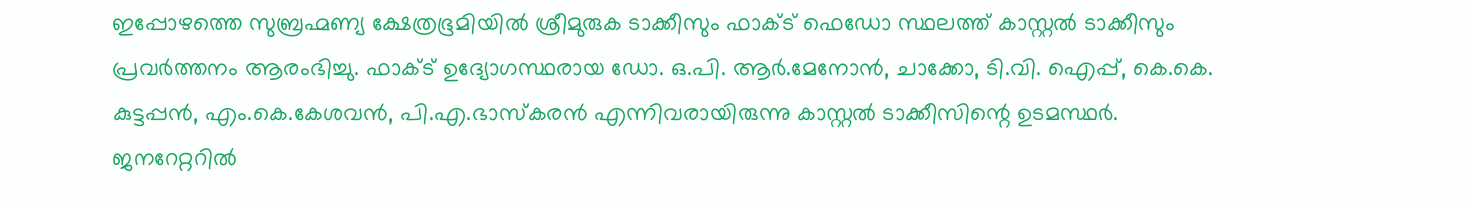ഇപ്പോഴത്തെ സുബ്രഹ്മണ്യ ക്ഷേത്രഭൂമിയിൽ ശ്രീമുരുക ടാക്കീസും ഫാക്ട് ഫെഡോ സ്ഥലത്ത് കാസ്റ്റൽ ടാക്കീസും പ്രവർത്തനം ആരംഭിച്ചു. ഫാക്ട് ഉദ്യോഗസ്ഥരായ ഡോ. ഒ.പി. ആർ.മേനോൻ, ചാക്കോ, ടി.വി. ഐപ്പ്, കെ.കെ. കുട്ടപ്പൻ, എം.കെ.കേശവൻ, പി.എ.ഭാസ്കരൻ എന്നിവരായിരുന്നു കാസ്റ്റൽ ടാക്കീസിന്റെ ഉടമസ്ഥർ. ജനറേറ്ററിൽ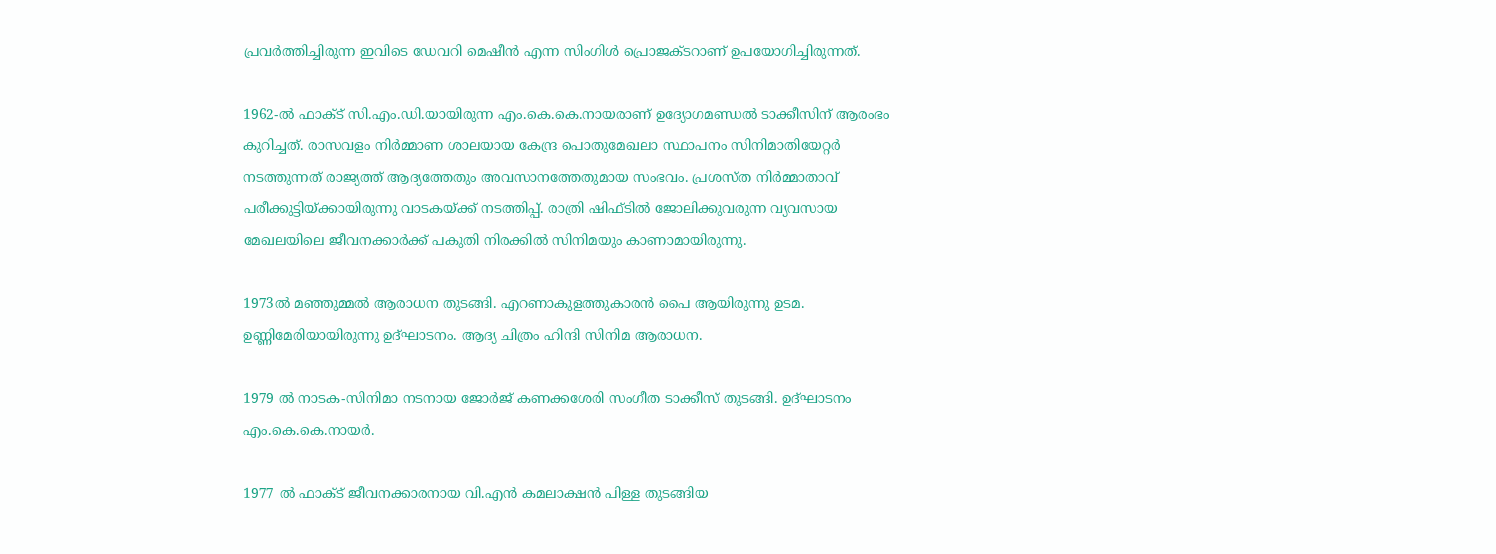പ്രവർത്തിച്ചിരുന്ന ഇവിടെ ഡേവറി മെഷീൻ എന്ന സിംഗിൾ പ്രൊജക്ടറാണ് ഉപയോഗിച്ചിരുന്നത്.

1962-ൽ ഫാക്ട് സി.എം.ഡി.യായിരുന്ന എം.കെ.കെ.നായരാണ് ഉദ്യോഗമണ്ഡൽ ടാക്കീസിന് ആരംഭം കുറിച്ചത്. രാസവളം നിർമ്മാണ ശാലയായ കേന്ദ്ര പൊതുമേഖലാ സ്ഥാപനം സിനിമാതിയേറ്റർ നടത്തുന്നത് രാജ്യത്ത് ആദ്യത്തേതും അവസാനത്തേതുമായ സംഭവം. പ്രശസ്ത നിർമ്മാതാവ് പരീക്കുട്ടിയ്ക്കായിരുന്നു വാടകയ്ക്ക് നടത്തിപ്പ്. രാത്രി ഷിഫ്ടിൽ ജോലിക്കുവരുന്ന വ്യവസായ മേഖലയിലെ ജീവനക്കാർക്ക് പകുതി നിരക്കിൽ സിനിമയും കാണാമായിരുന്നു.

1973ൽ മഞ്ഞുമ്മൽ ആരാധന തുടങ്ങി. എറണാകുളത്തുകാരൻ പൈ ആയിരുന്നു ഉടമ. ഉണ്ണിമേരിയായിരുന്നു ഉദ്ഘാടനം. ആദ്യ ചിത്രം ഹിന്ദി സിനിമ ആരാധന.

1979 ൽ നാടക-സിനിമാ നടനായ ജോർജ് കണക്കശേരി സംഗീത ടാക്കീസ് തുടങ്ങി. ഉദ്ഘാടനം എം.കെ.കെ.നായർ.

1977 ൽ ഫാക്ട് ജീവനക്കാരനായ വി.എൻ കമലാക്ഷൻ പിള്ള തുടങ്ങിയ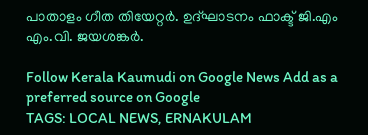പാതാളം ഗീത തിയേറ്റർ. ഉദ്ഘാടനം ഫാക്ട് ജി.എം എം.വി. ജയശങ്കർ.

Follow Kerala Kaumudi on Google News Add as a preferred source on Google
TAGS: LOCAL NEWS, ERNAKULAM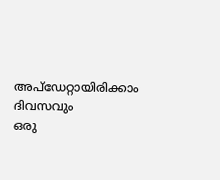അപ്ഡേറ്റായിരിക്കാം ദിവസവും
ഒരു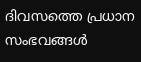ദിവസത്തെ പ്രധാന സംഭവങ്ങൾ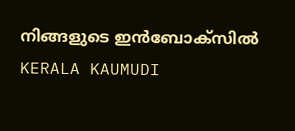നിങ്ങളുടെ ഇൻബോക്സിൽ
KERALA KAUMUDI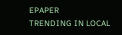EPAPER
TRENDING IN LOCAL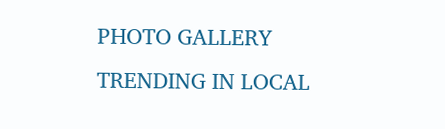PHOTO GALLERY
TRENDING IN LOCAL